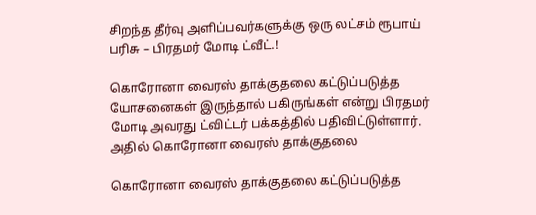சிறந்த தீர்வு அளிப்பவர்களுக்கு ஒரு லட்சம் ரூபாய் பரிசு – பிரதமர் மோடி ட்வீட்.!

கொரோனா வைரஸ் தாக்குதலை கட்டுப்படுத்த யோசனைகள் இருந்தால் பகிருங்கள் என்று பிரதமர் மோடி அவரது ட்விட்டர் பக்கத்தில் பதிவிட்டுள்ளார். அதில் கொரோனா வைரஸ் தாக்குதலை

கொரோனா வைரஸ் தாக்குதலை கட்டுப்படுத்த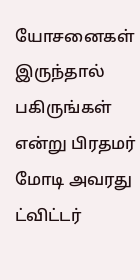யோசனைகள் இருந்தால் பகிருங்கள் என்று பிரதமர் மோடி அவரது ட்விட்டர்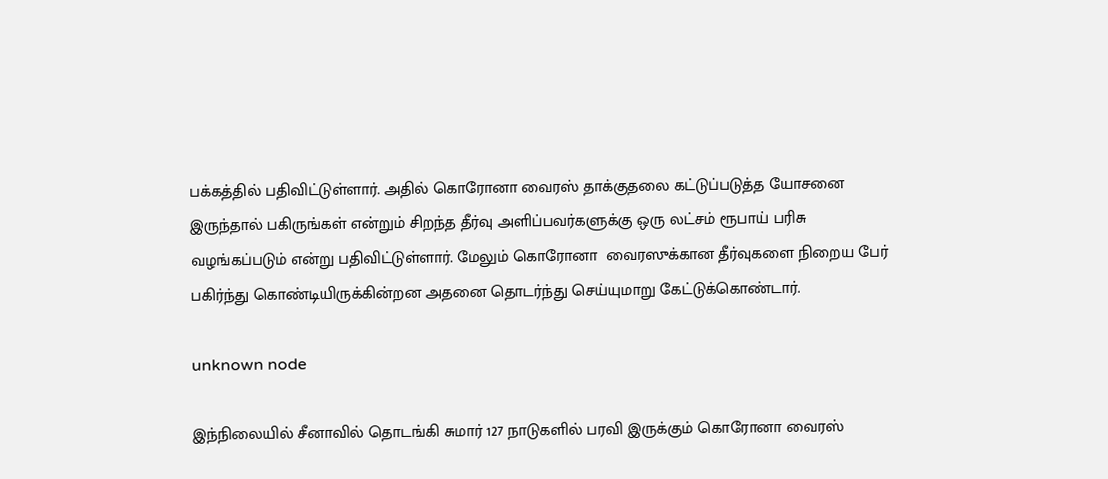பக்கத்தில் பதிவிட்டுள்ளார். அதில் கொரோனா வைரஸ் தாக்குதலை கட்டுப்படுத்த யோசனை இருந்தால் பகிருங்கள் என்றும் சிறந்த தீர்வு அளிப்பவர்களுக்கு ஒரு லட்சம் ரூபாய் பரிசு வழங்கப்படும் என்று பதிவிட்டுள்ளார். மேலும் கொரோனா  வைரஸுக்கான தீர்வுகளை நிறைய பேர் பகிர்ந்து கொண்டியிருக்கின்றன அதனை தொடர்ந்து செய்யுமாறு கேட்டுக்கொண்டார்.

unknown node

இந்நிலையில் சீனாவில் தொடங்கி சுமார் 127 நாடுகளில் பரவி இருக்கும் கொரோனா வைரஸ்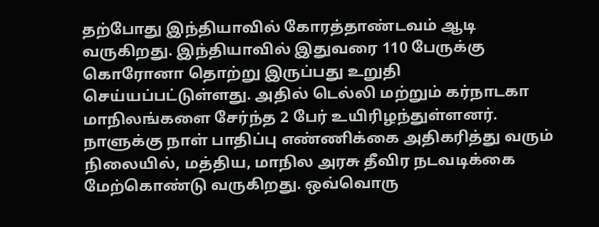தற்போது இந்தியாவில் கோரத்தாண்டவம் ஆடி வருகிறது. இந்தியாவில் இதுவரை 110 பேருக்கு கொரோனா தொற்று இருப்பது உறுதி செய்யப்பட்டுள்ளது. அதில் டெல்லி மற்றும் கர்நாடகா மாநிலங்களை சேர்ந்த 2 பேர் உயிரிழந்துள்ளனர். நாளுக்கு நாள் பாதிப்பு எண்ணிக்கை அதிகரித்து வரும் நிலையில், மத்திய, மாநில அரசு தீவிர நடவடிக்கை மேற்கொண்டு வருகிறது. ஒவ்வொரு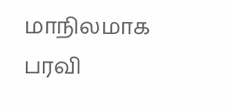மாநிலமாக பரவி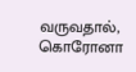வருவதால், கொரோனா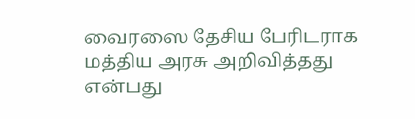வைரஸை தேசிய பேரிடராக மத்திய அரசு அறிவித்தது என்பது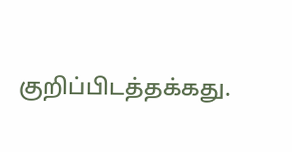குறிப்பிடத்தக்கது.